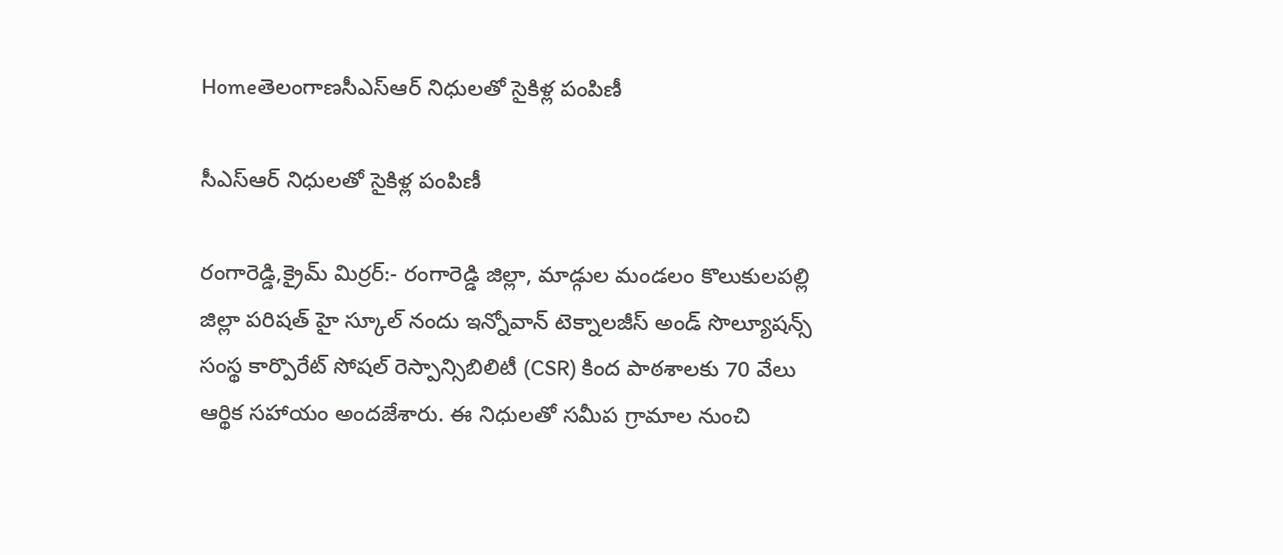Homeతెలంగాణసీఎస్ఆర్ నిధులతో సైకిళ్ల పంపిణీ

సీఎస్ఆర్ నిధులతో సైకిళ్ల పంపిణీ

రంగారెడ్డి,క్రైమ్ మిర్రర్:- రంగారెడ్డి జిల్లా, మాడ్గుల మండలం కొలుకులపల్లి జిల్లా పరిషత్ హై స్కూల్ నందు ఇన్నోవాన్ టెక్నాలజీస్ అండ్ సొల్యూషన్స్ సంస్థ కార్పొరేట్ సోషల్ రెస్పాన్సిబిలిటీ (CSR) కింద పాఠశాలకు 70 వేలు ఆర్థిక సహాయం అందజేశారు. ఈ నిధులతో సమీప గ్రామాల నుంచి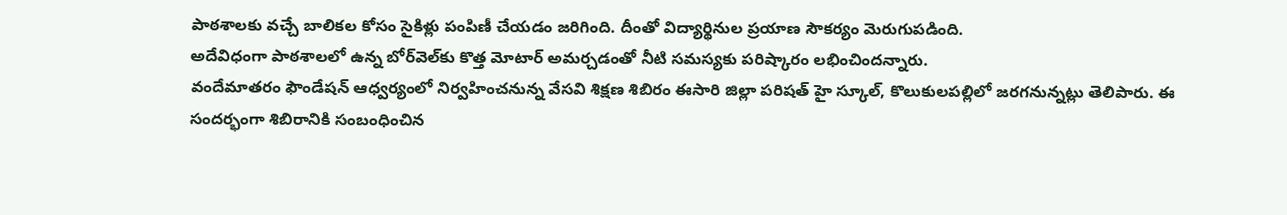పాఠశాలకు వచ్చే బాలికల కోసం సైకిళ్లు పంపిణీ చేయడం జరిగింది. దీంతో విద్యార్థినుల ప్రయాణ సౌకర్యం మెరుగుపడింది.
అదేవిధంగా పాఠశాలలో ఉన్న బోర్‌వెల్‌కు కొత్త మోటార్ అమర్చడంతో నీటి సమస్యకు పరిష్కారం లభించిందన్నారు.
వందేమాతరం ఫౌండేషన్ ఆధ్వర్యంలో నిర్వహించనున్న వేసవి శిక్షణ శిబిరం ఈసారి జిల్లా పరిషత్ హై స్కూల్, కొలుకులపల్లిలో జరగనున్నట్లు తెలిపారు. ఈ సందర్భంగా శిబిరానికి సంబంధించిన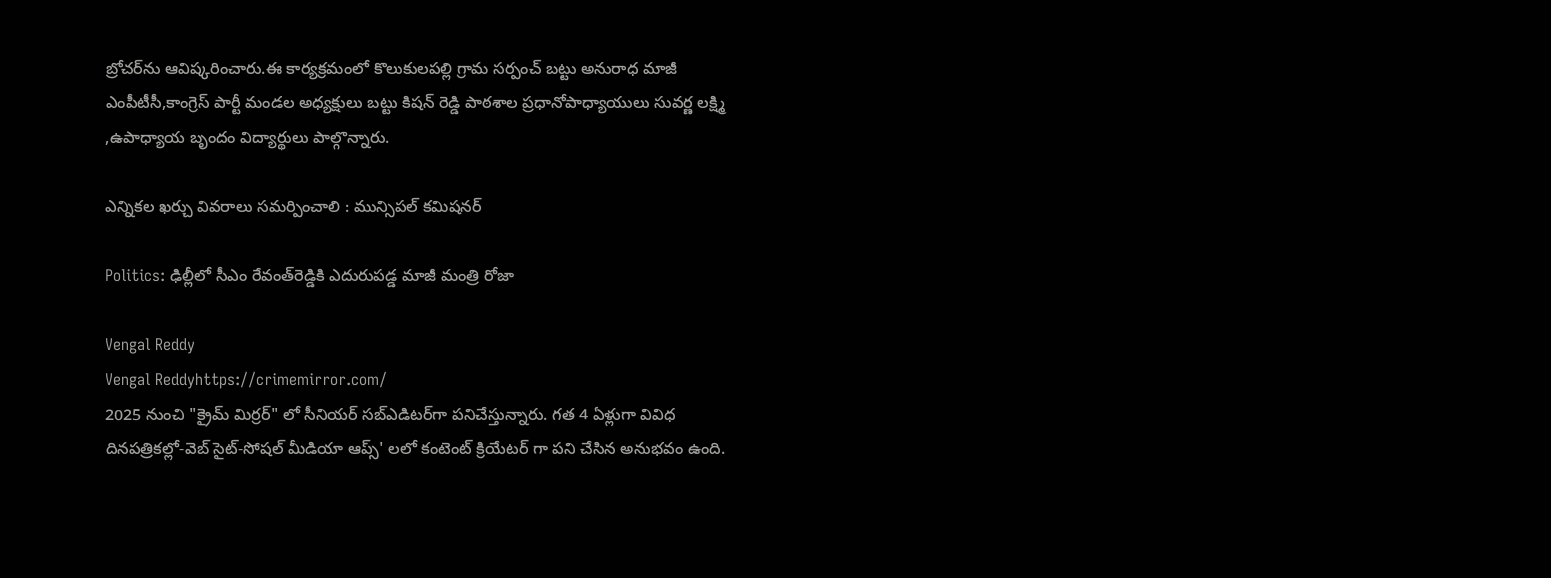బ్రోచర్‌ను ఆవిష్కరించారు.ఈ కార్యక్రమంలో కొలుకులపల్లి గ్రామ సర్పంచ్ బట్టు అనురాధ మాజీ ఎంపీటీసీ,కాంగ్రెస్ పార్టీ మండల అధ్యక్షులు బట్టు కిషన్ రెడ్డి పాఠశాల ప్రధానోపాధ్యాయులు సువర్ణ లక్ష్మి ,ఉపాధ్యాయ బృందం విద్యార్థులు పాల్గొన్నారు.

ఎన్నికల ఖర్చు వివరాలు సమర్పించాలి : మున్సిపల్ కమిషనర్

Politics: ఢిల్లీలో సీఎం రేవంత్‌రెడ్డికి ఎదురుపడ్డ మాజీ మంత్రి రోజా

Vengal Reddy
Vengal Reddyhttps://crimemirror.com/
2025 నుంచి "క్రైమ్ మిర్రర్" లో సీనియర్ సబ్‌ఎడిటర్‌గా పనిచేస్తున్నారు. గత 4 ఏళ్లుగా వివిధ దినపత్రికల్లో-వెబ్ సైట్-సోషల్ మీడియా ఆప్స్' లలో కంటెంట్ క్రియేటర్ గా పని చేసిన అనుభవం ఉంది.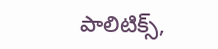పాలిటిక్స్‌,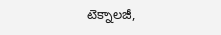టెక్నాలజీ,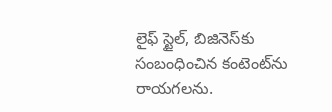లైఫ్‌ స్టైల్‌, బిజినెస్‌కు సంబంధించిన కంటెంట్‌ను రాయగలను.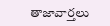తాజావార్తలు